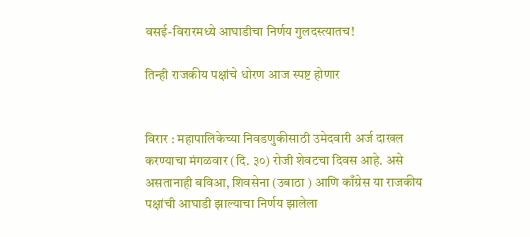वसई-विरारमध्ये आघाडीचा निर्णय गुलदस्त्यातच!

तिन्ही राजकीय पक्षांचे धोरण आज स्पष्ट होणार


विरार : महापालिकेच्या निवडणुकीसाठी उमेदवारी अर्ज दाखल करण्याचा मंगळवार (दि. ३०) रोजी शेवटचा दिवस आहे. असे असतानाही बविआ, शिवसेना (उबाठा ) आणि काँग्रेस या राजकीय पक्षांची आघाडी झाल्याचा निर्णय झालेला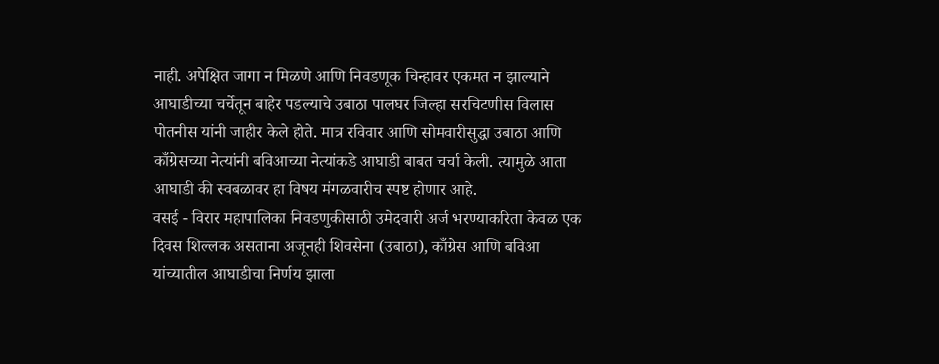नाही. अपेक्षित जागा न मिळणे आणि निवडणूक चिन्हावर एकमत न झाल्याने आघाडीच्या चर्चेतून बाहेर पडल्याचे उबाठा पालघर जिल्हा सरचिटणीस विलास पोतनीस यांनी जाहीर केले होते. मात्र रविवार आणि सोमवारीसुद्धा उबाठा आणि काँग्रेसच्या नेत्यांनी बविआच्या नेत्यांकडे आघाडी बाबत चर्चा केली. त्यामुळे आता आघाडी की स्वबळावर हा विषय मंगळवारीच स्पष्ट होणार आहे.
वसई - विरार महापालिका निवडणुकीसाठी उमेदवारी अर्ज भरण्याकरिता केवळ एक दिवस शिल्लक असताना अजूनही शिवसेना (उबाठा), काँग्रेस आणि बविआ यांच्यातील आघाडीचा निर्णय झाला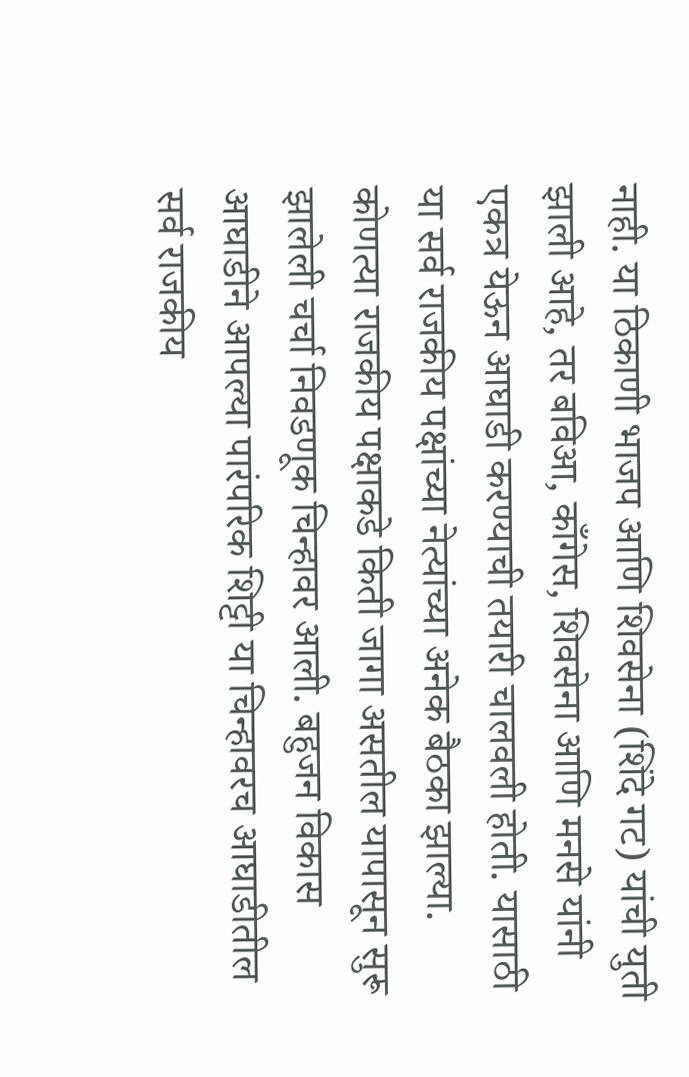नाही. या ठिकाणी भाजप आणि शिवसेना (शिंदे गट) यांची युती झाली आहे, तर बविआ, काँगेस, शिवसेना आणि मनसे यांनी एकत्र येऊन आघाडी करण्याची तयारी चालवली होती. यासाठी या सर्व राजकीय पक्षांच्या नेत्यांच्या अनेक बैठका झाल्या. कोणत्या राजकीय पक्षाकडे किती जागा असतील यापासून सुरू झालेली चर्चा निवडणूक चिन्हावर आली. बहुजन विकास आघाडीने आपल्या पारंपरिक शिट्टी या चिन्हावरच आघाडीतील सर्व राजकीय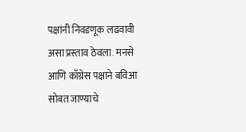पक्षांनी निवडणूक लढवावी असा प्रस्ताव ठेवला. मनसे आणि काँग्रेस पक्षाने बविआ सोबत जाण्याचे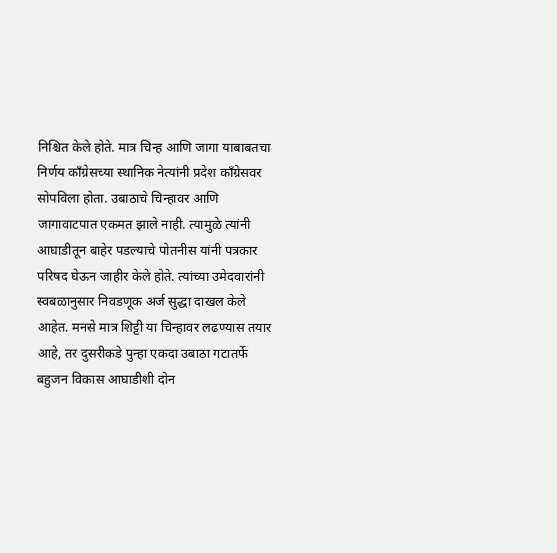निश्चित केले होते. मात्र चिन्ह आणि जागा याबाबतचा निर्णय काँग्रेसच्या स्थानिक नेत्यांनी प्रदेश काँग्रेसवर सोपविला होता. उबाठाचे चिन्हावर आणि जागावाटपात एकमत झाले नाही. त्यामुळे त्यांनी आघाडीतून बाहेर पडल्याचे पोतनीस यांनी पत्रकार परिषद घेऊन जाहीर केले होते. त्यांच्या उमेदवारांनी स्वबळानुसार निवडणूक अर्ज सुद्धा दाखल केले आहेत. मनसे मात्र शिट्टी या चिन्हावर लढण्यास तयार आहे, तर दुसरीकडे पुन्हा एकदा उबाठा गटातर्फे बहुजन विकास आघाडीशी दोन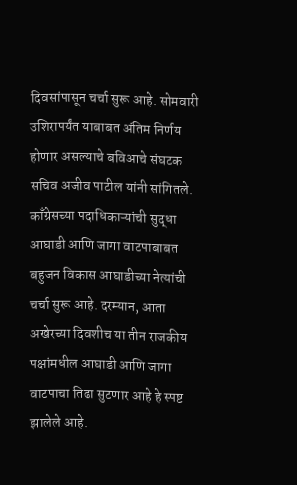दिवसांपासून चर्चा सुरू आहे. सोमवारी उशिरापर्यंत याबाबत अंतिम निर्णय होणार असल्याचे बविआचे संघटक सचिव अजीव पाटील यांनी सांगितले. काँग्रेसच्या पदाधिकाऱ्यांची सुद्धा आघाडी आणि जागा वाटपाबाबत बहुजन विकास आघाडीच्या नेत्यांची चर्चा सुरू आहे. दरम्यान, आता अखेरच्या दिवशीच या तीन राजकीय पक्षांमधील आघाडी आणि जागा वाटपाचा तिढा सुटणार आहे हे स्पष्ट झालेले आहे.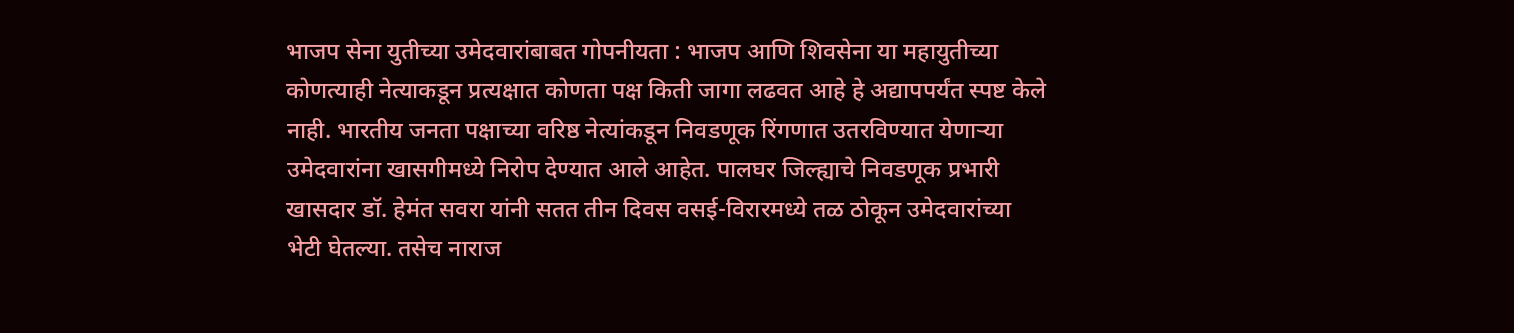भाजप सेना युतीच्या उमेदवारांबाबत गोपनीयता : भाजप आणि शिवसेना या महायुतीच्या कोणत्याही नेत्याकडून प्रत्यक्षात कोणता पक्ष किती जागा लढवत आहे हे अद्यापपर्यंत स्पष्ट केले नाही. भारतीय जनता पक्षाच्या वरिष्ठ नेत्यांकडून निवडणूक रिंगणात उतरविण्यात येणाऱ्या उमेदवारांना खासगीमध्ये निरोप देण्यात आले आहेत. पालघर जिल्ह्याचे निवडणूक प्रभारी खासदार डॉ. हेमंत सवरा यांनी सतत तीन दिवस वसई-विरारमध्ये तळ ठोकून उमेदवारांच्या भेटी घेतल्या. तसेच नाराज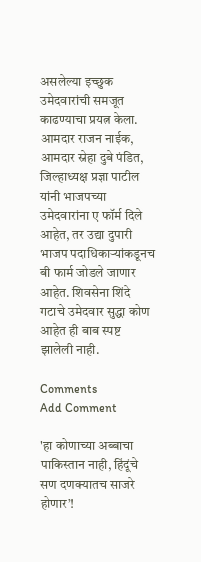असलेल्या इच्छुक उमेदवारांची समजूत काढण्याचा प्रयत्न केला. आमदार राजन नाईक, आमदार स्नेहा दुबे पंडित, जिल्हाध्यक्ष प्रज्ञा पाटील यांनी भाजपच्या उमेदवारांना ए फॉर्म दिले आहेत, तर उद्या दुपारी भाजप पदाधिकाऱ्यांकडूनच बी फार्म जोडले जाणार आहेत. शिवसेना शिंदे गटाचे उमेदवार सुद्धा कोण आहेत ही बाब स्पष्ट झालेली नाही.

Comments
Add Comment

'हा कोणाच्या अब्बाचा पाकिस्तान नाही, हिंदूंचे सण दणक्यातच साजरे होणार’!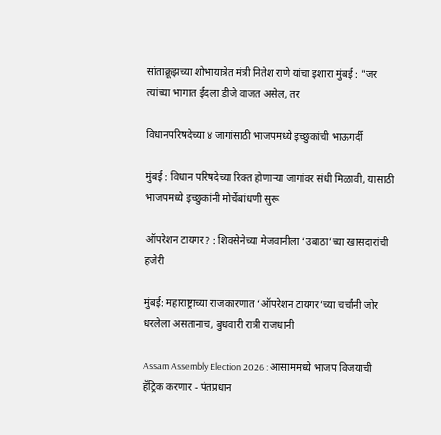सांताक्रूझच्या शोभायात्रेत मंत्री नितेश राणे यांचा इशारा मुंबई : "जर त्यांच्या भागात ईदला डीजे वाजत असेल, तर

विधानपरिषदेच्या ४ जागांसाठी भाजपमध्ये इच्छुकांची भाऊगर्दी

मुंबई : विधान परिषदेच्या रिक्त होणाऱ्या जागांवर संधी मिळावी, यासाठी भाजपमध्ये इच्छुकांनी मोर्चेबांधणी सुरू

ऑपरेशन टायगर? : शिवसेनेच्या मेजवानीला ‘उबाठा’च्या खासदारांची हजेरी

मुंबई: महाराष्ट्राच्या राजकारणात ‘ऑपरेशन टायगर’च्या चर्चांनी जोर धरलेला असतानाच, बुधवारी रात्री राजधानी

Assam Assembly Election 2026 : आसाममध्ये भाजप विजयाची हॅट्रिक करणार - पंतप्रधान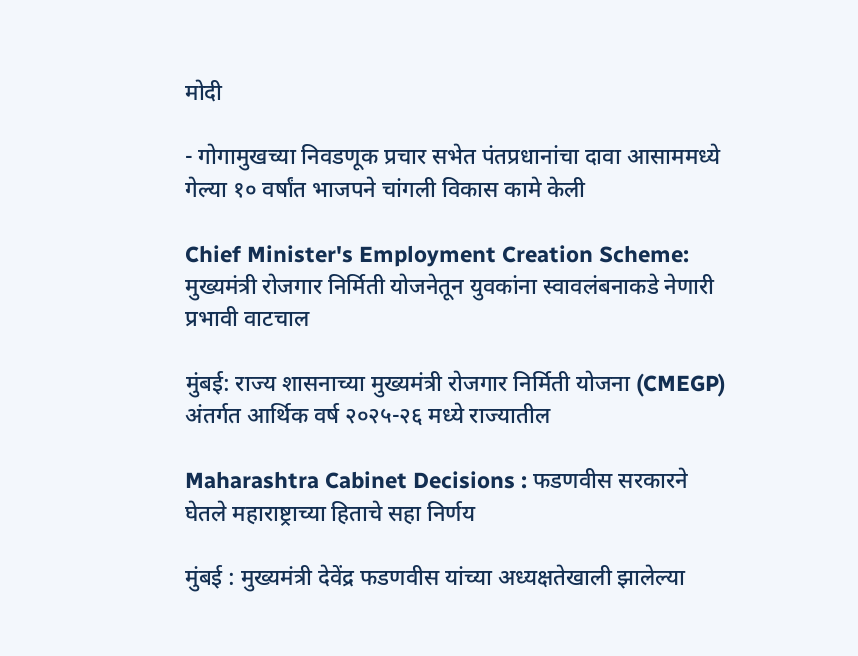मोदी

- गोगामुखच्या निवडणूक प्रचार सभेत पंतप्रधानांचा दावा आसाममध्ये गेल्या १० वर्षांत भाजपने चांगली विकास कामे केली

Chief Minister's Employment Creation Scheme: मुख्यमंत्री रोजगार निर्मिती योजनेतून युवकांना स्वावलंबनाकडे नेणारी प्रभावी वाटचाल

मुंबई: राज्य शासनाच्या मुख्यमंत्री रोजगार निर्मिती योजना (CMEGP) अंतर्गत आर्थिक वर्ष २०२५-२६ मध्ये राज्यातील

Maharashtra Cabinet Decisions : फडणवीस सरकारने घेतले महाराष्ट्राच्या हिताचे सहा निर्णय

मुंबई : मुख्यमंत्री देवेंद्र फडणवीस यांच्या अध्यक्षतेखाली झालेल्या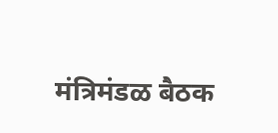मंत्रिमंडळ बैठक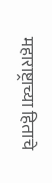महाराष्ट्राच्या हिताचे